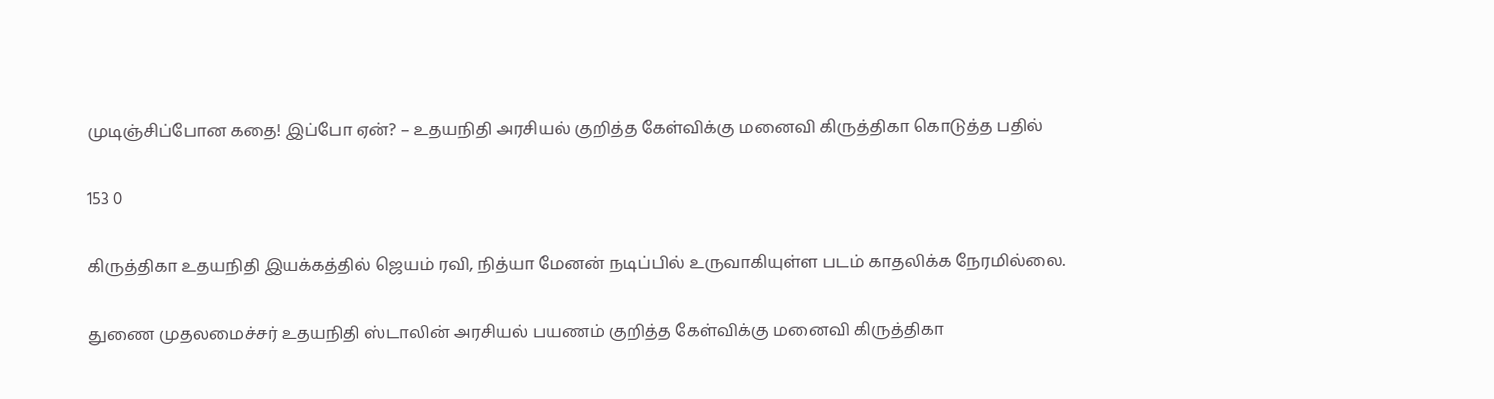முடிஞ்சிப்போன கதை! இப்போ ஏன்? – உதயநிதி அரசியல் குறித்த கேள்விக்கு மனைவி கிருத்திகா கொடுத்த பதில்

153 0

கிருத்திகா உதயநிதி இயக்கத்தில் ஜெயம் ரவி, நித்யா மேனன் நடிப்பில் உருவாகியுள்ள படம் காதலிக்க நேரமில்லை.

துணை முதலமைச்சர் உதயநிதி ஸ்டாலின் அரசியல் பயணம் குறித்த கேள்விக்கு மனைவி கிருத்திகா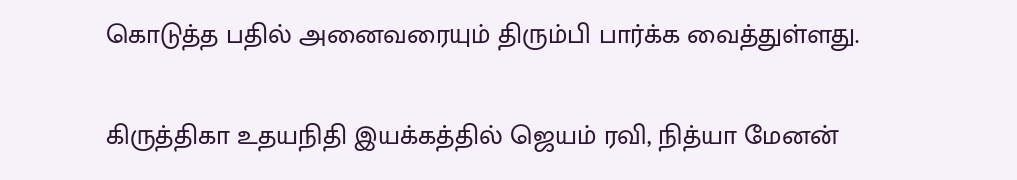கொடுத்த பதில் அனைவரையும் திரும்பி பார்க்க வைத்துள்ளது.

கிருத்திகா உதயநிதி இயக்கத்தில் ஜெயம் ரவி, நித்யா மேனன்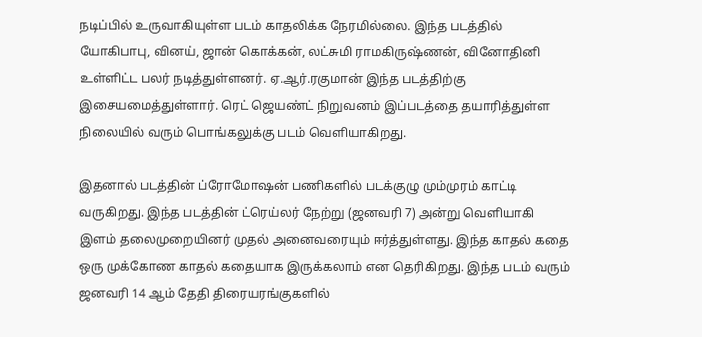நடிப்பில் உருவாகியுள்ள படம் காதலிக்க நேரமில்லை. இந்த படத்தில் யோகிபாபு, வினய், ஜான் கொக்கன், லட்சுமி ராமகிருஷ்ணன், வினோதினி உள்ளிட்ட பலர் நடித்துள்ளனர். ஏ.ஆர்.ரகுமான் இந்த படத்திற்கு இசையமைத்துள்ளார். ரெட் ஜெயண்ட் நிறுவனம் இப்படத்தை தயாரித்துள்ள நிலையில் வரும் பொங்கலுக்கு படம் வெளியாகிறது.

இதனால் படத்தின் ப்ரோமோஷன் பணிகளில் படக்குழு மும்முரம் காட்டி வருகிறது. இந்த படத்தின் ட்ரெய்லர் நேற்று (ஜனவரி 7) அன்று வெளியாகி இளம் தலைமுறையினர் முதல் அனைவரையும் ஈர்த்துள்ளது. இந்த காதல் கதை ஒரு முக்கோண காதல் கதையாக இருக்கலாம் என தெரிகிறது. இந்த படம் வரும் ஜனவரி 14 ஆம் தேதி திரையரங்குகளில்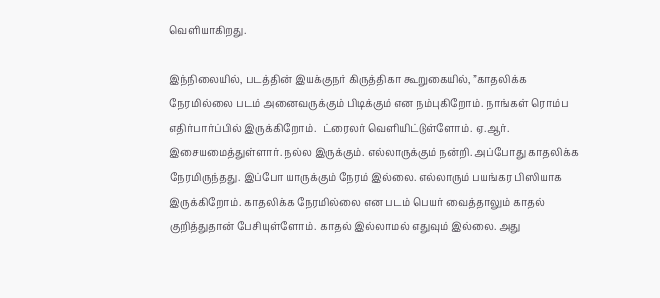வெளியாகிறது.

இந்நிலையில், படத்தின் இயக்குநர் கிருத்திகா கூறுகையில், ”காதலிக்க நேரமில்லை படம் அனைவருக்கும் பிடிக்கும் என நம்புகிறோம். நாங்கள் ரொம்ப எதிர்பார்ப்பில் இருக்கிறோம்.  ட்ரைலர் வெளியிட்டுள்ளோம். ஏ.ஆர். இசையமைத்துள்ளார். நல்ல இருக்கும். எல்லாருக்கும் நன்றி. அப்போது காதலிக்க நேரமிருந்தது. இப்போ யாருக்கும் நேரம் இல்லை. எல்லாரும் பயங்கர பிஸியாக இருக்கிறோம். காதலிக்க நேரமில்லை என படம் பெயர் வைத்தாலும் காதல் குறித்துதான் பேசியுள்ளோம். காதல் இல்லாமல் எதுவும் இல்லை. அது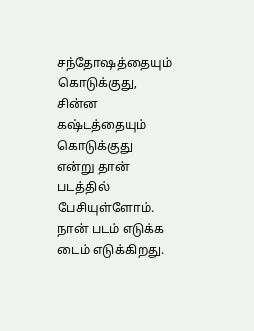சந்தோஷத்தையும் கொடுக்குது, சின்ன கஷ்டத்தையும் கொடுக்குது என்று தான் படத்தில் பேசியுள்ளோம். நான் படம் எடுக்க டைம் எடுக்கிறது.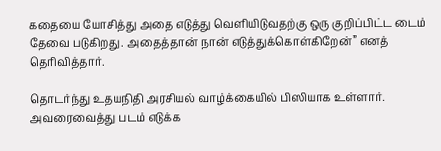கதையை யோசித்து அதை எடுத்து வெளியிடுவதற்கு ஒரு குறிப்பிட்ட டைம் தேவை படுகிறது. அதைத்தான் நான் எடுத்துக்கொள்கிறேன்” எனத் தெரிவித்தார்.

தொடர்ந்து உதயநிதி அரசியல் வாழ்க்கையில் பிஸியாக உள்ளார். அவரைவைத்து படம் எடுக்க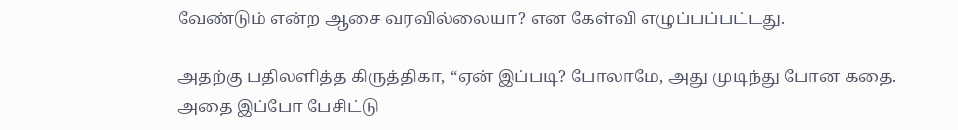வேண்டும் என்ற ஆசை வரவில்லையா? என கேள்வி எழுப்பப்பட்டது.

அதற்கு பதிலளித்த கிருத்திகா, “ஏன் இப்படி? போலாமே, அது முடிந்து போன கதை. அதை இப்போ பேசிட்டு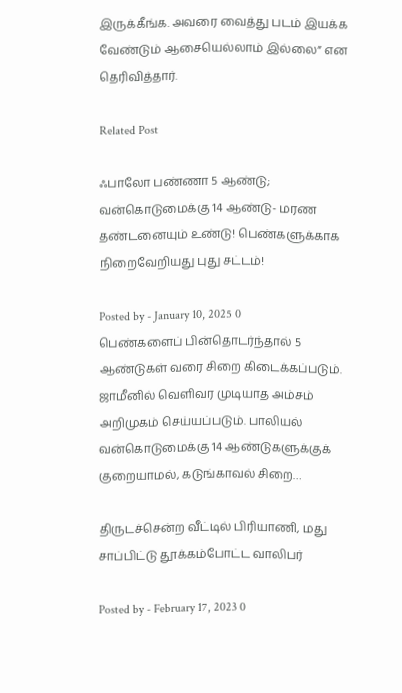இருக்கீங்க. அவரை வைத்து படம் இயக்க வேண்டும் ஆசையெல்லாம் இல்லை” என தெரிவித்தார்.

Related Post

ஃபாலோ பண்ணா 5 ஆண்டு; வன்கொடுமைக்கு 14 ஆண்டு- மரண தண்டனையும் உண்டு! பெண்களுக்காக நிறைவேறியது புது சட்டம்!

Posted by - January 10, 2025 0
பெண்களைப் பின்தொடர்ந்தால் 5 ஆண்டுகள் வரை சிறை கிடைக்கப்படும். ஜாமீனில் வெளிவர முடியாத அம்சம் அறிமுகம் செய்யப்படும். பாலியல் வன்கொடுமைக்கு 14 ஆண்டுகளுக்குக் குறையாமல், கடுங்காவல் சிறை…

திருடச்சென்ற வீட்டில் பிரியாணி, மது சாப்பிட்டு தூக்கம்போட்ட வாலிபர்

Posted by - February 17, 2023 0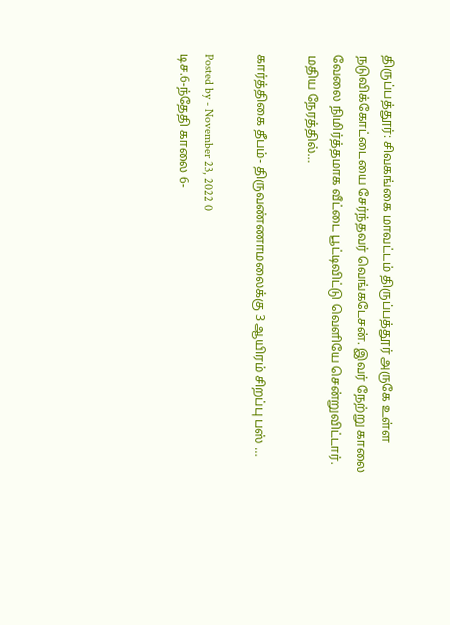திருப்பத்தூர்: சிவகங்கை மாவட்டம் திருப்பத்தூர் அருகே உள்ள நடுவிக்கோட்டையை சேர்ந்தவர் வெங்கடேசன். இவர் நேற்று காலை வேலை நிமிர்த்தமாக வீட்டை பூட்டிவிட்டு வெளியே சென்றுவிட்டார். மதிய நேரத்தில்…

கார்த்திகை தீபம்- திருவண்ணாமலைக்கு 3 ஆயிரம் சிறப்பு பஸ் …

Posted by - November 23, 2022 0
டிச.6-ந்தேதி காலை 6-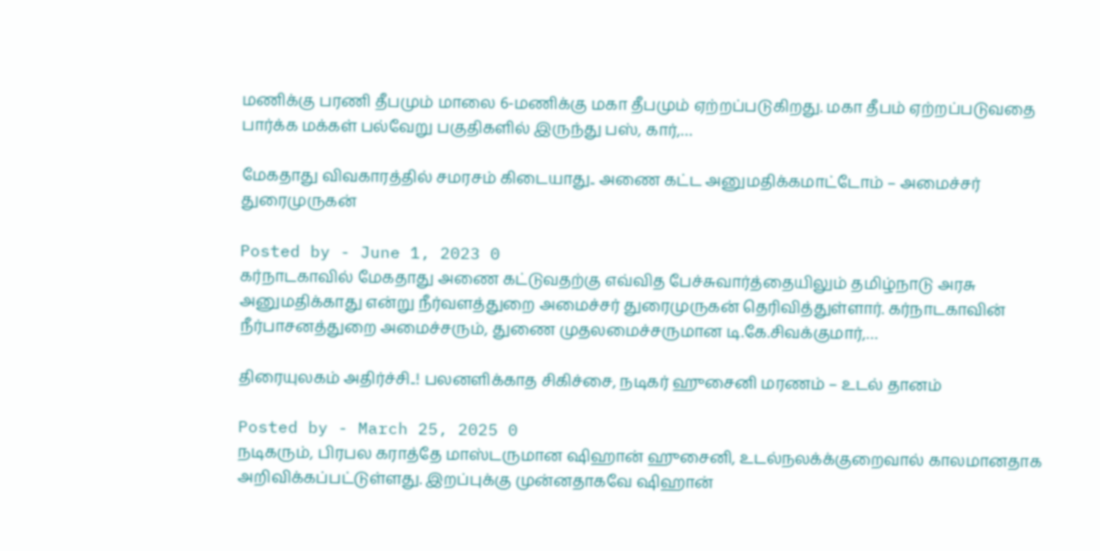மணிக்கு பரணி தீபமும் மாலை 6-மணிக்கு மகா தீபமும் ஏற்றப்படுகிறது. மகா தீபம் ஏற்றப்படுவதை பார்க்க மக்கள் பல்வேறு பகுதிகளில் இருந்து பஸ், கார்,…

மேகதாது விவகாரத்தில் சமரசம் கிடையாது.. அணை கட்ட அனுமதிக்கமாட்டோம் – அமைச்சர் துரைமுருகன்

Posted by - June 1, 2023 0
கர்நாடகாவில் மேகதாது அணை கட்டுவதற்கு எவ்வித பேச்சுவார்த்தையிலும் தமிழ்நாடு அரசு அனுமதிக்காது என்று நீர்வளத்துறை அமைச்சர் துரைமுருகன் தெரிவித்துள்ளார். கர்நாடகாவின் நீர்பாசனத்துறை அமைச்சரும், துணை முதலமைச்சருமான டி.கே.சிவக்குமார்,…

திரையுலகம் அதிர்ச்சி..! பலனளிக்காத சிகிச்சை, நடிகர் ஹுசைனி மரணம் – உடல் தானம்

Posted by - March 25, 2025 0
நடிகரும், பிரபல கராத்தே மாஸ்டருமான ஷிஹான் ஹுசைனி, உடல்நலக்க்குறைவால் காலமானதாக அறிவிக்கப்பட்டுள்ளது. இறப்புக்கு முன்னதாகவே ஷிஹான்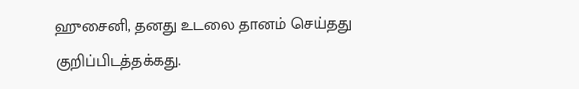ஹுசைனி, தனது உடலை தானம் செய்தது குறிப்பிடத்தக்கது.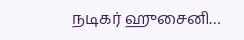நடிகர் ஹுசைனி…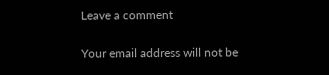Leave a comment

Your email address will not be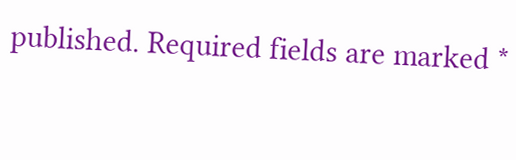published. Required fields are marked *